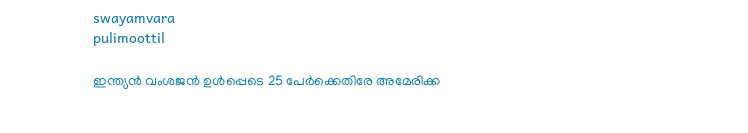swayamvara
pulimoottil

ഇന്ത്യന്‍ വംശജന്‍ ഉള്‍പ്പെടെ 25 പേര്‍ക്കെതിരേ അമേരിക്ക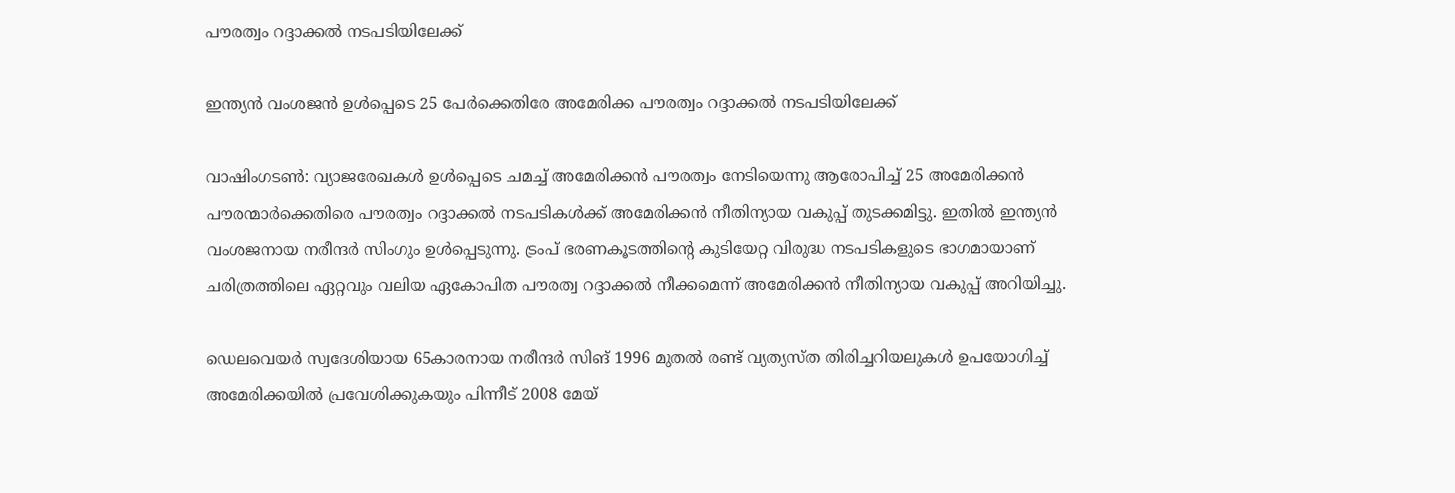പൗരത്വം റദ്ദാക്കല്‍ നടപടിയിലേക്ക്

ഇന്ത്യന്‍ വംശജന്‍ ഉള്‍പ്പെടെ 25 പേര്‍ക്കെതിരേ അമേരിക്ക പൗരത്വം റദ്ദാക്കല്‍ നടപടിയിലേക്ക്

വാഷിംഗടണ്‍: വ്യാജരേഖകള്‍ ഉള്‍പ്പെടെ ചമച്ച് അമേരിക്കന്‍ പൗരത്വം നേടിയെന്നു ആരോപിച്ച് 25 അമേരിക്കന്‍ പൗരന്മാര്‍ക്കെതിരെ പൗരത്വം റദ്ദാക്കല്‍ നടപടികള്‍ക്ക് അമേരിക്കന്‍ നീതിന്യായ വകുപ്പ് തുടക്കമിട്ടു. ഇതില്‍ ഇന്ത്യന്‍ വംശജനായ നരീന്ദര്‍ സിംഗും ഉള്‍പ്പെടുന്നു. ട്രംപ് ഭരണകൂടത്തിന്റെ കുടിയേറ്റ വിരുദ്ധ നടപടികളുടെ ഭാഗമായാണ് ചരിത്രത്തിലെ ഏറ്റവും വലിയ ഏകോപിത പൗരത്വ റദ്ദാക്കല്‍ നീക്കമെന്ന് അമേരിക്കന്‍ നീതിന്യായ വകുപ്പ് അറിയിച്ചു.

ഡെലവെയര്‍ സ്വദേശിയായ 65കാരനായ നരീന്ദര്‍ സിങ് 1996 മുതല്‍ രണ്ട് വ്യത്യസ്ത തിരിച്ചറിയലുകള്‍ ഉപയോഗിച്ച് അമേരിക്കയില്‍ പ്രവേശിക്കുകയും പിന്നീട് 2008 മേയ്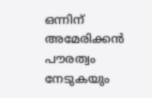ഒന്നിന് അമേരിക്കന്‍ പൗരത്വം നേടുകയും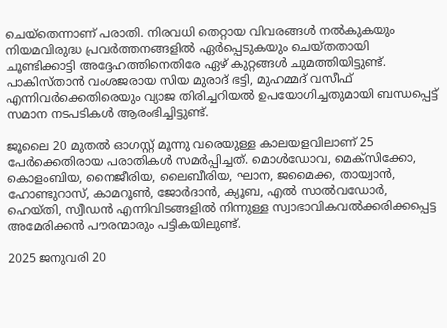ചെയ്‌തെന്നാണ് പരാതി. നിരവധി തെറ്റായ വിവരങ്ങള്‍ നല്‍കുകയും നിയമവിരുദ്ധ പ്രവര്‍ത്തനങ്ങളില്‍ ഏര്‍പ്പെടുകയും ചെയ്തതായി ചൂണ്ടിക്കാട്ടി അദ്ദേഹത്തിനെതിരേ ഏഴ് കുറ്റങ്ങള്‍ ചുമത്തിയിട്ടുണ്ട്. പാകിസ്താന്‍ വംശജരായ സിയ മുരാദ് ഭട്ടി, മുഹമ്മദ് വസീഫ് എന്നിവര്‍ക്കെതിരെയും വ്യാജ തിരിച്ചറിയല്‍ ഉപയോഗിച്ചതുമായി ബന്ധപ്പെട്ട് സമാന നടപടികള്‍ ആരംഭിച്ചിട്ടുണ്ട്.

ജൂലൈ 20 മുതല്‍ ഓഗസ്റ്റ് മൂന്നു വരെയുള്ള കാലയളവിലാണ് 25 പേര്‍ക്കെതിരായ പരാതികള്‍ സമര്‍പ്പിച്ചത്. മൊള്‍ഡോവ, മെക്‌സിക്കോ, കൊളംബിയ, നൈജീരിയ, ലൈബീരിയ, ഘാന, ജമൈക്ക, തായ്വാന്‍, ഹോണ്ടുറാസ്, കാമറൂണ്‍, ജോര്‍ദാന്‍, ക്യൂബ, എല്‍ സാല്‍വഡോര്‍, ഹെയ്തി, സ്വീഡന്‍ എന്നിവിടങ്ങളില്‍ നിന്നുള്ള സ്വാഭാവികവല്‍ക്കരിക്കപ്പെട്ട അമേരിക്കന്‍ പൗരന്മാരും പട്ടികയിലുണ്ട്.

2025 ജനുവരി 20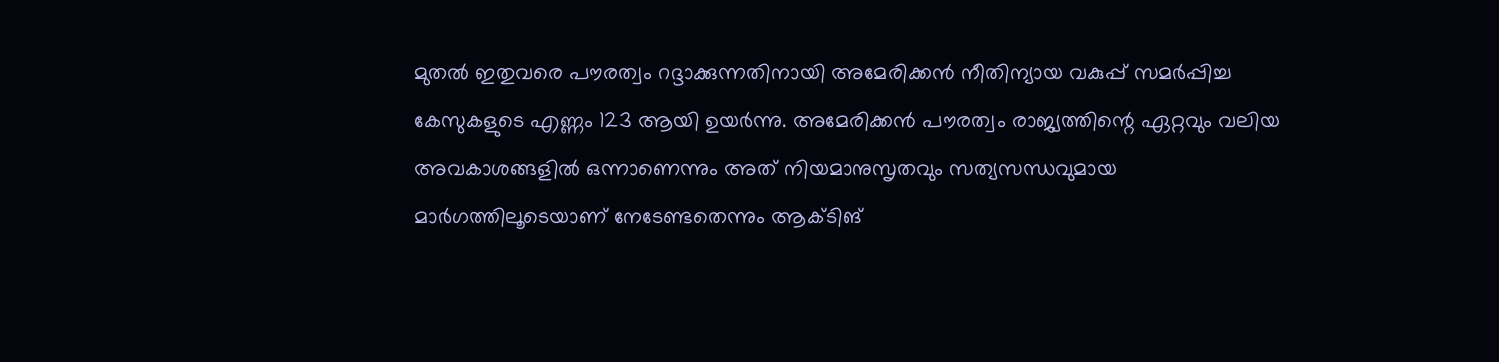മുതല്‍ ഇതുവരെ പൗരത്വം റദ്ദാക്കുന്നതിനായി അമേരിക്കന്‍ നീതിന്യായ വകുപ്പ് സമര്‍പ്പിച്ച കേസുകളുടെ എണ്ണം 123 ആയി ഉയര്‍ന്നു. അമേരിക്കന്‍ പൗരത്വം രാജ്യത്തിന്റെ ഏറ്റവും വലിയ അവകാശങ്ങളില്‍ ഒന്നാണെന്നും അത് നിയമാനുസൃതവും സത്യസന്ധവുമായ മാര്‍ഗത്തിലൂടെയാണ് നേടേണ്ടതെന്നും ആക്ടിങ്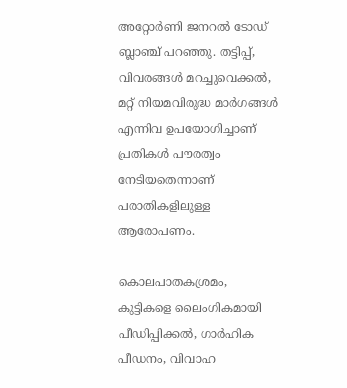അറ്റോര്‍ണി ജനറല്‍ ടോഡ് ബ്ലാഞ്ച് പറഞ്ഞു. തട്ടിപ്പ്, വിവരങ്ങള്‍ മറച്ചുവെക്കല്‍, മറ്റ് നിയമവിരുദ്ധ മാര്‍ഗങ്ങള്‍ എന്നിവ ഉപയോഗിച്ചാണ് പ്രതികള്‍ പൗരത്വം നേടിയതെന്നാണ് പരാതികളിലുള്ള ആരോപണം.

കൊലപാതകശ്രമം, കുട്ടികളെ ലൈംഗികമായി പീഡിപ്പിക്കല്‍, ഗാര്‍ഹിക പീഡനം, വിവാഹ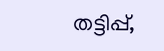തട്ടിപ്പ്,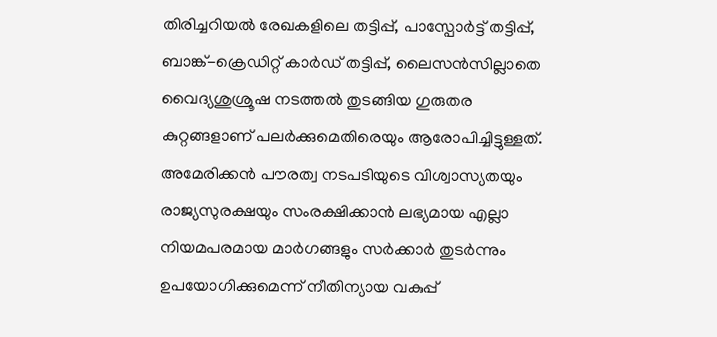തിരിച്ചറിയല്‍ രേഖകളിലെ തട്ടിപ്പ്, പാസ്പോര്‍ട്ട് തട്ടിപ്പ്, ബാങ്ക്-ക്രെഡിറ്റ് കാര്‍ഡ് തട്ടിപ്പ്, ലൈസന്‍സില്ലാതെ വൈദ്യശുശ്രൂഷ നടത്തല്‍ തുടങ്ങിയ ഗുരുതര കുറ്റങ്ങളാണ് പലര്‍ക്കുമെതിരെയും ആരോപിച്ചിട്ടുള്ളത്. അമേരിക്കന്‍ പൗരത്വ നടപടിയുടെ വിശ്വാസ്യതയും രാജ്യസുരക്ഷയും സംരക്ഷിക്കാന്‍ ലഭ്യമായ എല്ലാ നിയമപരമായ മാര്‍ഗങ്ങളും സര്‍ക്കാര്‍ തുടര്‍ന്നും ഉപയോഗിക്കുമെന്ന് നീതിന്യായ വകുപ്പ്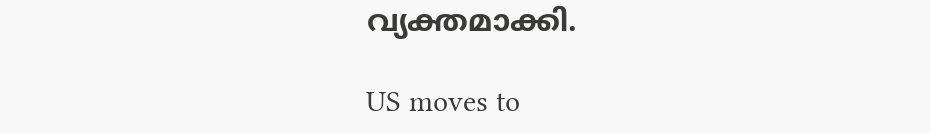വ്യക്തമാക്കി.

US moves to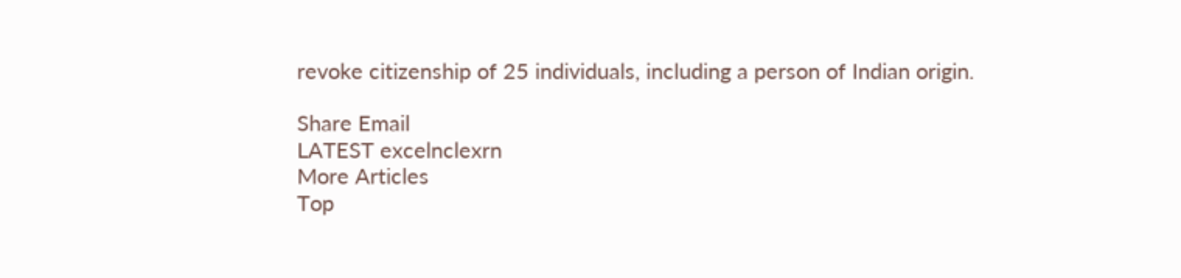revoke citizenship of 25 individuals, including a person of Indian origin.

Share Email
LATEST excelnclexrn
More Articles
Top